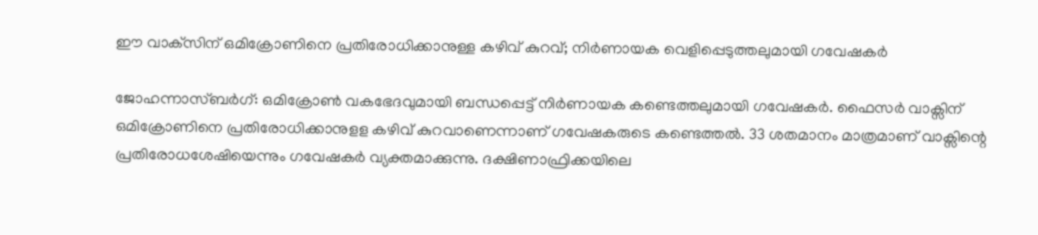ഈ വാക്‌സിന് ഒമിക്രോണിനെ പ്രതിരോധിക്കാനുള്ള കഴിവ് കുറവ്; നിർണായക വെളിപ്പെടുത്തലുമായി ഗവേഷകർ

ജോഹന്നാസ്ബർഗ്: ഒമിക്രോൺ വകഭേദവുമായി ബന്ധപ്പെട്ട് നിർണായക കണ്ടെത്തലുമായി ഗവേഷകർ. ഫൈസർ വാക്സിന് ഒമിക്രോണിനെ പ്രതിരോധിക്കാനുളള കഴിവ് കുറവാണെന്നാണ് ഗവേഷകരുടെ കണ്ടെത്തൽ. 33 ശതമാനം മാത്രമാണ് വാക്സിന്റെ പ്രതിരോധശേഷിയെന്നും ഗവേഷകർ വ്യക്തമാക്കുന്നു. ദക്ഷിണാഫ്രിക്കയിലെ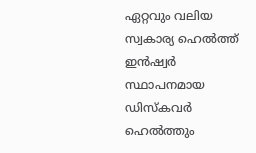ഏറ്റവും വലിയ സ്വകാര്യ ഹെൽത്ത് ഇൻഷ്വർ സ്ഥാപനമായ ഡിസ്‌കവർ ഹെൽത്തും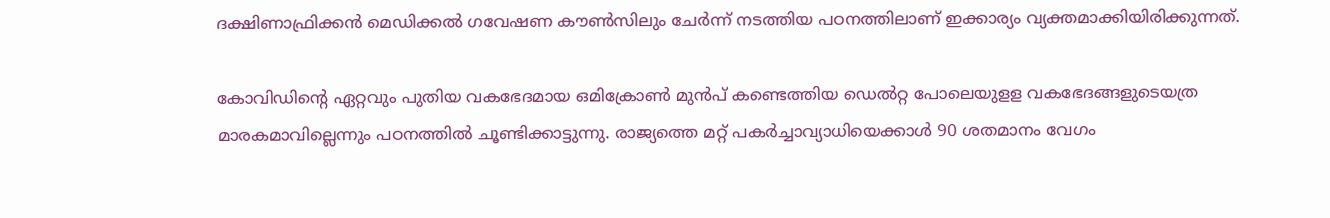ദക്ഷിണാഫ്രിക്കൻ മെഡിക്കൽ ഗവേഷണ കൗൺസിലും ചേർന്ന് നടത്തിയ പഠനത്തിലാണ് ഇക്കാര്യം വ്യക്തമാക്കിയിരിക്കുന്നത്.

കോവിഡിന്റെ ഏറ്റവും പുതിയ വകഭേദമായ ഒമിക്രോൺ മുൻപ് കണ്ടെത്തിയ ഡെൽറ്റ പോലെയുളള വകഭേദങ്ങളുടെയത്ര മാരകമാവില്ലെന്നും പഠനത്തിൽ ചൂണ്ടിക്കാട്ടുന്നു. രാജ്യത്തെ മറ്റ് പകർച്ചാവ്യാധിയെക്കാൾ 90 ശതമാനം വേഗം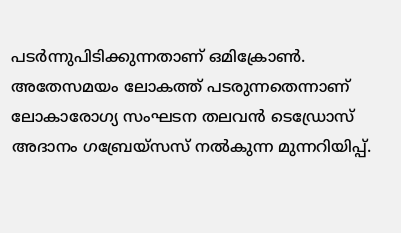പടർന്നുപിടിക്കുന്നതാണ് ഒമിക്രോൺ. അതേസമയം ലോകത്ത് പടരുന്നതെന്നാണ് ലോകാരോഗ്യ സംഘടന തലവൻ ടെഡ്രോസ് അദാനം ഗബ്രേയ്സസ് നൽകുന്ന മുന്നറിയിപ്പ്.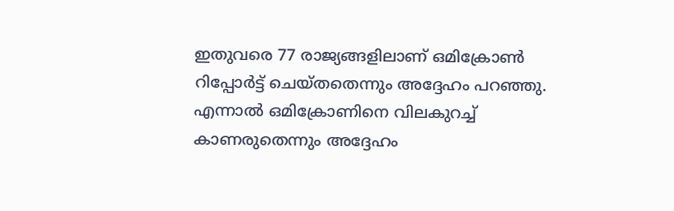ഇതുവരെ 77 രാജ്യങ്ങളിലാണ് ഒമിക്രോൺ റിപ്പോർട്ട് ചെയ്തതെന്നും അദ്ദേഹം പറഞ്ഞു. എന്നാൽ ഒമിക്രോണിനെ വിലകുറച്ച് കാണരുതെന്നും അദ്ദേഹം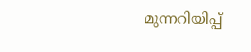മുന്നറിയിപ്പ്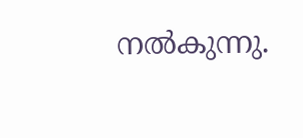നൽകുന്നു.